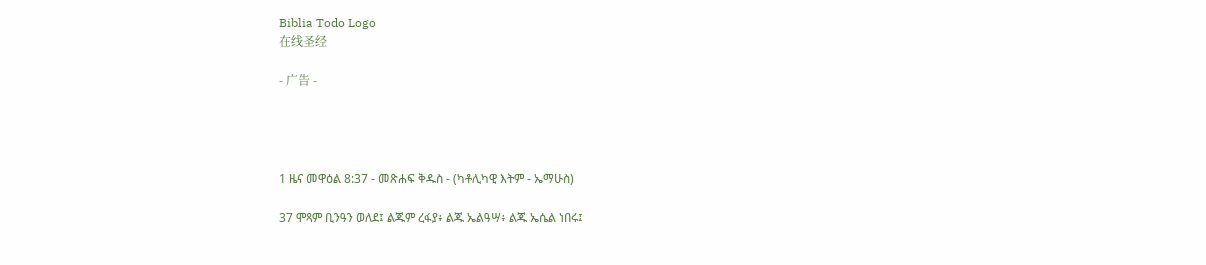Biblia Todo Logo
在线圣经

- 广告 -




1 ዜና መዋዕል 8:37 - መጽሐፍ ቅዱስ - (ካቶሊካዊ እትም - ኤማሁስ)

37 ሞጻም ቢንዓን ወለደ፤ ልጁም ረፋያ፥ ልጁ ኤልዓሣ፥ ልጁ ኤሴል ነበሩ፤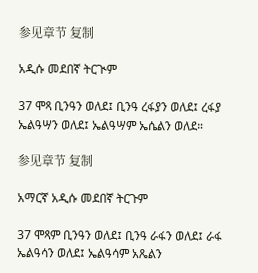参见章节 复制

አዲሱ መደበኛ ትርጒም

37 ሞጻ ቢንዓን ወለደ፤ ቢንዓ ረፋያን ወለደ፤ ረፋያ ኤልዓሣን ወለደ፤ ኤልዓሣም ኤሴልን ወለደ።

参见章节 复制

አማርኛ አዲሱ መደበኛ ትርጉም

37 ሞጻም ቢንዓን ወለደ፤ ቢንዓ ራፋን ወለደ፤ ራፋ ኤልዓሳን ወለደ፤ ኤልዓሳም አጼልን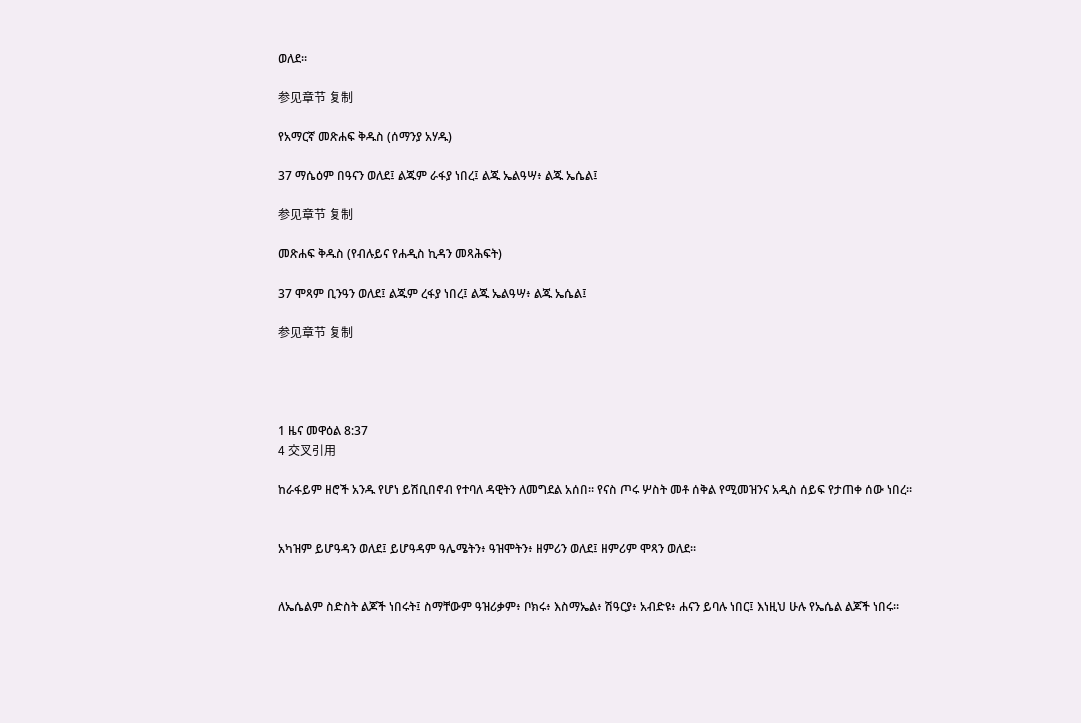ወለደ።

参见章节 复制

የአማርኛ መጽሐፍ ቅዱስ (ሰማንያ አሃዱ)

37 ማሴዕም በዓናን ወለደ፤ ልጁም ራፋያ ነበረ፤ ልጁ ኤልዓሣ፥ ልጁ ኤሴል፤

参见章节 复制

መጽሐፍ ቅዱስ (የብሉይና የሐዲስ ኪዳን መጻሕፍት)

37 ሞጻም ቢንዓን ወለደ፤ ልጁም ረፋያ ነበረ፤ ልጁ ኤልዓሣ፥ ልጁ ኤሴል፤

参见章节 复制




1 ዜና መዋዕል 8:37
4 交叉引用

ከራፋይም ዘሮች አንዱ የሆነ ይሽቢበኖብ የተባለ ዳዊትን ለመግደል አሰበ። የናስ ጦሩ ሦስት መቶ ሰቅል የሚመዝንና አዲስ ሰይፍ የታጠቀ ሰው ነበረ።


አካዝም ይሆዓዳን ወለደ፤ ይሆዓዳም ዓሌሜትን፥ ዓዝሞትን፥ ዘምሪን ወለደ፤ ዘምሪም ሞጻን ወለደ።


ለኤሴልም ስድስት ልጆች ነበሩት፤ ስማቸውም ዓዝሪቃም፥ ቦክሩ፥ እስማኤል፥ ሽዓርያ፥ አብድዩ፥ ሐናን ይባሉ ነበር፤ እነዚህ ሁሉ የኤሴል ልጆች ነበሩ።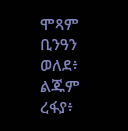ሞጻም ቢንዓን ወለደ፥ ልጁም ረፋያ፥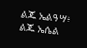ልጁ ኤልዓሣ፥ ልጁ ኤሴል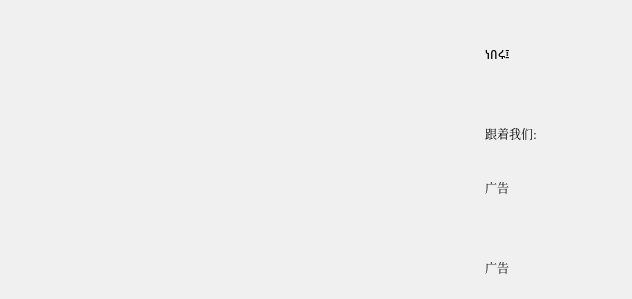ነበሩ፤


跟着我们:

广告


广告